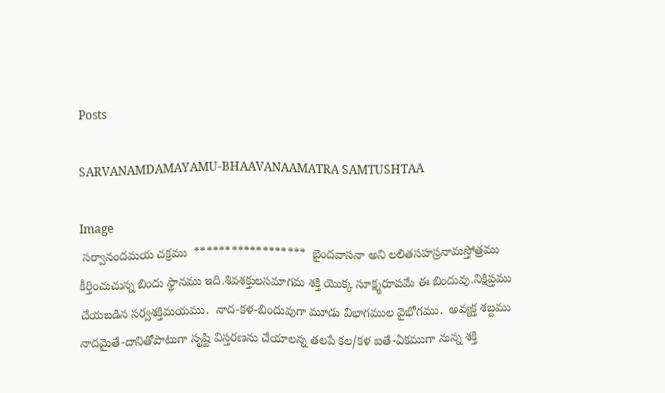Posts

SARVANAMDAMAYAMU-BHAAVANAAMATRA SAMTUSHTAA

Image
 సర్వానందమయ చక్రము  ******************  బైందవాసనా అని లలితసహస్రనామస్తోత్రము కీర్తించుచున్న బిందు స్థానము ఇది.శివశక్తులసమాగమ శక్తి యొక్క సూక్ష్మరూపమే ఈ బిందువు.నిక్షిప్తము చేయబడిన సర్వశక్తిమయము.  నాద-కళ-బిందువుగా మూడు విభాగముల వైభోగము.  అవ్యక్త శబ్దము నాదమైతే-దానితోపాటుగా సృష్టి విస్తరణను చేయాలన్న తలపే కల/కళ ఐతే-ఏకముగా నున్న శక్తి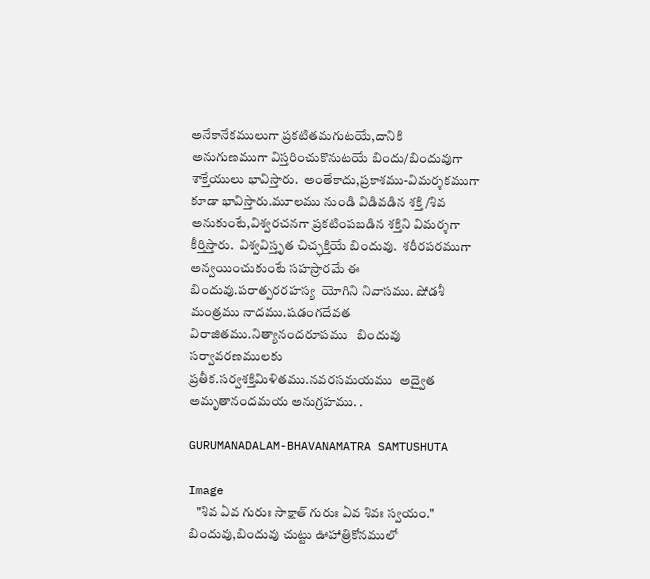అనేకానేకములుగా ప్రకటితమగుటయే,దానికి అనుగుణముగా విస్తరించుకొనుటయే బిందు/బిందువుగా శాక్తేయులు భావిస్తారు.  అంతేకాదు,ప్రకాశము-విమర్శకముగా కూడా భావిస్తారు.మూలము నుండి విడివడిన శక్తి /శివ అనుకుంటే,విశ్వరచనగా ప్రకటింపబడిన శక్తిని విమర్శగా కీర్తిస్తారు.  విశ్వవిస్తృత చిచ్ఛక్తియే బిందువు.  శరీరపరముగా అన్వయించుకుంటే సహస్రారమే ఈ బిందువు.పరాత్పరరహస్య  యోగిని నివాసము. షోడశీ మంత్రము నాదము.షడంగదేవత విరాజితము.నిత్యానందరూపము   బిందువు సర్వావరణములకు ప్రతీక.సర్వశక్తిమిళితము.నవరసమయము  అద్వైత అమృతానందమయ అనుగ్రహము. .

GURUMANADALAM-BHAVANAMATRA SAMTUSHUTA

Image
   "శివ ఏవ గురుః సాక్షాత్ గురుః ఏవ శివః స్వయం."  బిందువు,బిందువు చుట్టు ఊహాత్రికోనములో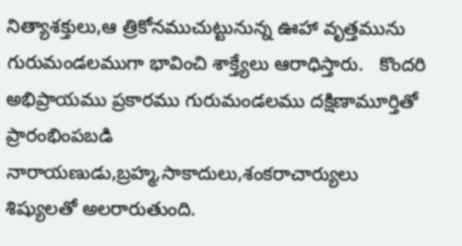నిత్యాశక్తులు,ఆ త్రికోనముచుట్టునున్న ఊహా వృత్తమును గురుమండలముగా భావించి శాక్త్యేలు ఆరాధిస్తారు.   కొందరి అభిప్రాయము ప్రకారము గురుమండలము దక్షిణామూర్తితో ప్రారంభింపబడి నారాయణుడు,బ్రహ్మ,సాకాదులు,శంకరాచార్యులు శిష్యులతో అలరారుతుంది.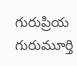గురుప్రియ గురుమూర్తి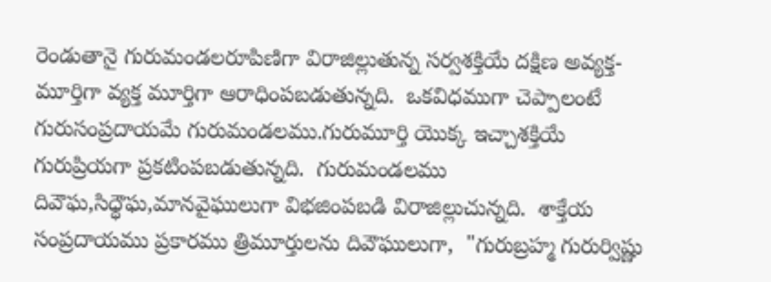రెండుతానై గురుమండలరూపిణిగా విరాజిల్లుతున్న సర్వశక్తియే దక్షిణ అవ్యక్త-మూర్తిగా వ్యక్త మూర్తిగా ఆరాధింపబడుతున్నది.  ఒకవిధముగా చెప్పాలంటే గురుసంప్రదాయమే గురుమండలము.గురుమూర్తి యొక్క ఇచ్చాశక్తియే గురుప్రియగా ప్రకటింపబడుతున్నది.  గురుమండలము దివౌఘ,సిధ్ధౌఘ,మానవైఘులుగా విభజింపబడి విరాజిల్లుచున్నది.  శాక్తేయ సంప్రదాయము ప్రకారము త్రిమూర్తులను దివౌఘులుగా,  "గురుబ్రహ్మ గురుర్విష్ణు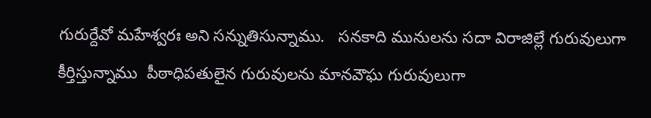గురుర్దేవో మహేశ్వరః అని సన్నుతిసున్నాము.   సనకాది మునులను సదా విరాజిల్లే గురువులుగా కీర్తిస్తున్నాము  పీఠాధిపతులైన గురువులను మానవౌఘ గురువులుగా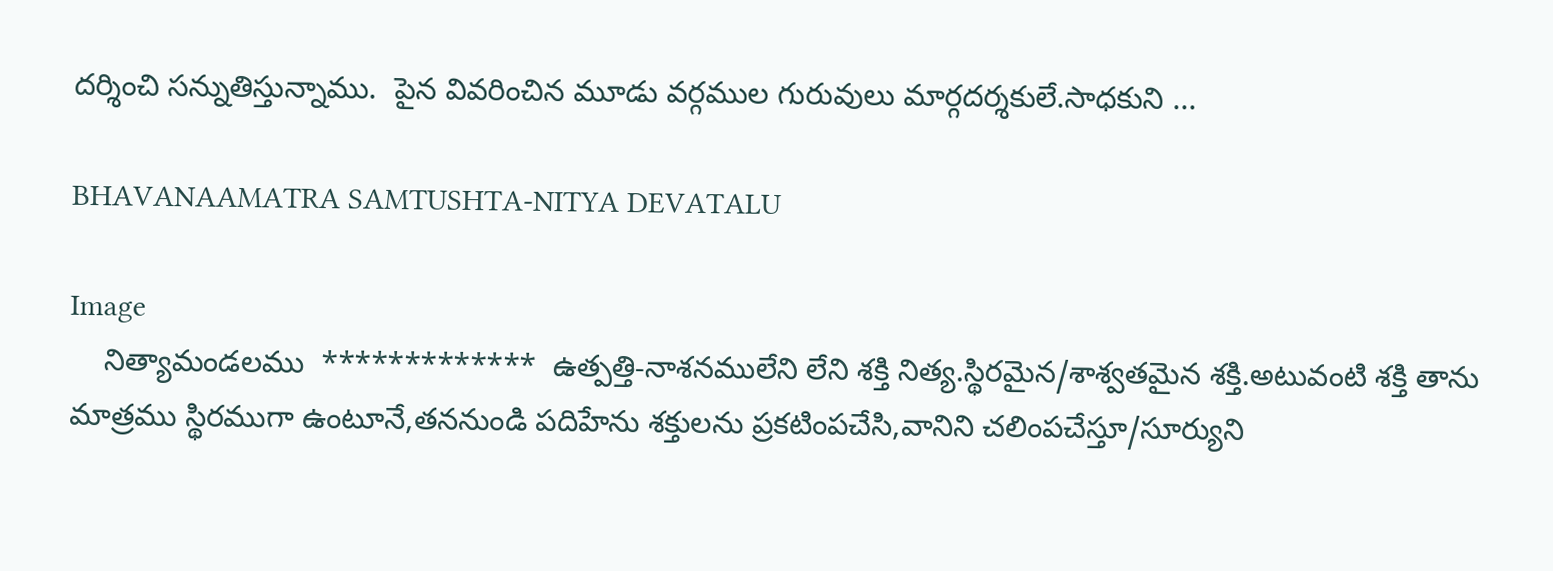దర్శించి సన్నుతిస్తున్నాము.  పైన వివరించిన మూడు వర్గముల గురువులు మార్గదర్శకులే.సాధకుని ...

BHAVANAAMATRA SAMTUSHTA-NITYA DEVATALU

Image
    నిత్యామండలము  *************  ఉత్పత్తి-నాశనములేని లేని శక్తి నిత్య.స్థిరమైన/శాశ్వతమైన శక్తి.అటువంటి శక్తి తాను మాత్రము స్థిరముగా ఉంటూనే,తననుండి పదిహేను శక్తులను ప్రకటింపచేసి,వానిని చలింపచేస్తూ/సూర్యుని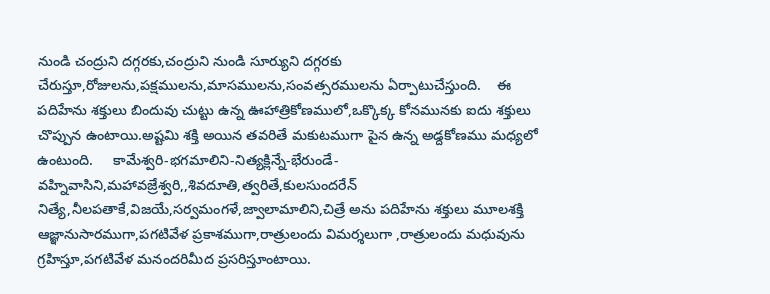నుండి చంద్రుని దగ్గరకు,చంద్రుని నుండి సూర్యుని దగ్గరకు చేరుస్తూ,రోజులను,పక్షములను,మాసములను,సంవత్సరములను ఏర్పాటుచేస్తుంది.    ఈ పదిహేను శక్తులు బిందువు చుట్టు ఉన్న ఊహాత్రికోణములో,ఒక్కొక్క కోనమునకు ఐదు శక్తులు చొప్పున ఉంటాయి.అష్టమి శక్తి అయిన తవరితే మకుటముగా పైన ఉన్న అడ్దకోణము మధ్యలో ఉంటుంది.     కామేశ్వరి-భగమాలిని-నిత్యక్లిన్నే-భేరుండే-వహ్నివాసిని,మహావజ్రేశ్వరి,,శివదూతి,త్వరితే,కులసుందరేన్ నిత్యే,నీలపతాకే,విజయే,సర్వమంగళే,జ్వాలామాలిని,చిత్రే అను పదిహేను శక్తులు మూలశక్తి ఆజ్ఞానుసారముగా,పగటివేళ ప్రకాశముగా,రాత్రులందు విమర్శలుగా ,రాత్రులందు మధువును గ్రహిస్తూ,పగటివేళ మనందరిమీద ప్రసరిస్తూంటాయి.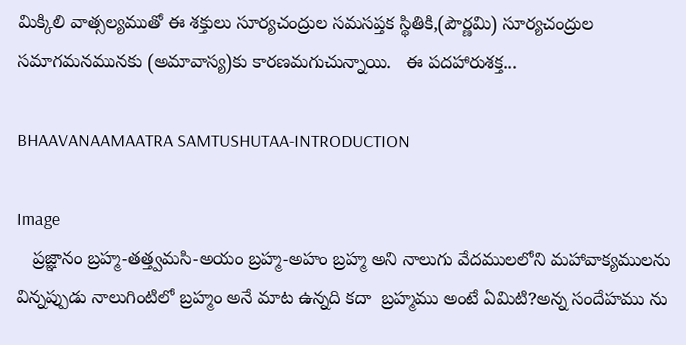మిక్కిలి వాత్సల్యముతో ఈ శక్తులు సూర్యచంద్రుల సమసప్తక స్థితికి,(పౌర్ణమి) సూర్యచంద్రుల సమాగమనమునకు (అమావాస్య)కు కారణమగుచున్నాయి.   ఈ పదహారుశక్త...

BHAAVANAAMAATRA SAMTUSHUTAA-INTRODUCTION

Image
   ప్రజ్ఞానం బ్రహ్మ-తత్త్వమసి-అయం బ్రహ్మ-అహం బ్రహ్మ అని నాలుగు వేదములలోని మహావాక్యములను విన్నప్పుడు నాలుగింటిలో బ్రహ్మం అనే మాట ఉన్నది కదా  బ్రహ్మము అంటే ఏమిటి?అన్న సందేహము ను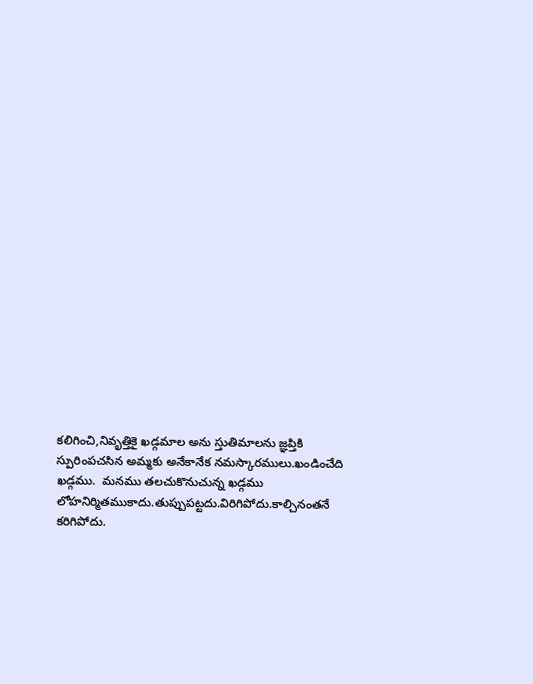కలిగించి,నివృత్తికై ఖడ్గమాల అను స్తుతిమాలను జ్ఞప్తికి స్పురింపచసిన అమ్మకు అనేకానేక నమస్కారములు.ఖండించేది ఖడ్గము.  మనము తలచుకొనుచున్న ఖడ్గము లోహనిర్మితముకాదు.తుప్పుపట్టదు.విరిగిపోదు.కాల్చినంతనే కరిగిపోదు.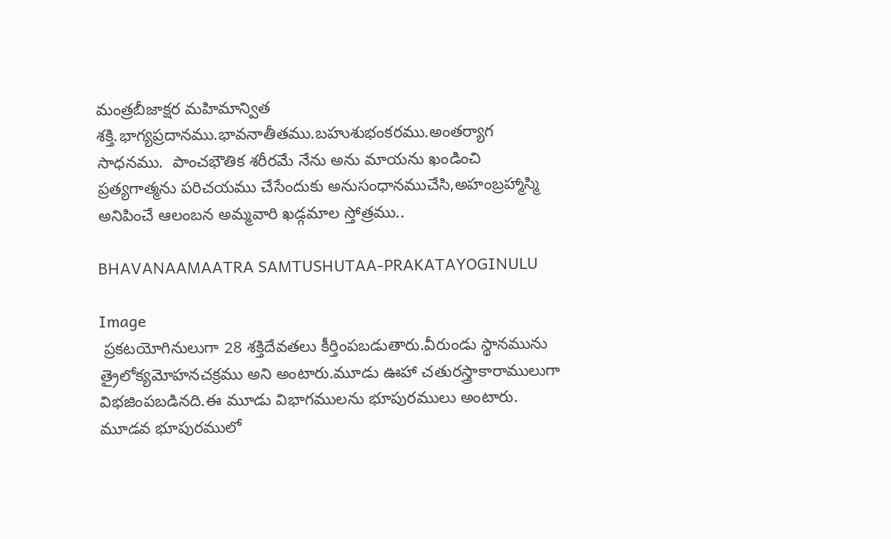మంత్రబీజాక్షర మహిమాన్విత శక్తి.భాగ్యప్రదానము.భావనాతీతము.బహుశుభంకరము.అంతర్యాగ సాధనము.  పాంచభౌతిక శరీరమే నేను అను మాయను ఖండించి ప్రత్యగాత్మను పరిచయము చేసేందుకు అనుసంధానముచేసి,అహంబ్రహ్మాస్మి అనిపించే ఆలంబన అమ్మవారి ఖడ్గమాల స్తోత్రము..

BHAVANAAMAATRA SAMTUSHUTAA-PRAKATAYOGINULU

Image
 ప్రకటయోగినులుగా 28 శక్తిదేవతలు కీర్తింపబడుతారు.వీరుండు స్థానమును త్రైలోక్యమోహనచక్రము అని అంటారు.మూడు ఊహా చతురస్త్రాకారాములుగా విభజింపబడినది.ఈ మూడు విభాగములను భూపురములు అంటారు.   మూడవ భూపురములో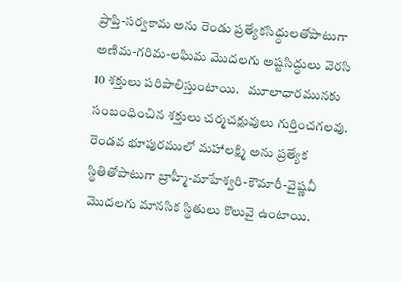ప్రాప్తి-సర్వకామ అను రెండు ప్రత్యేకసిధ్ధులతోపాటుగా అణిమ-గరిమ-లఘిమ మొదలగు అష్టసిద్ధులు వెరసి 10 శక్తులు పరిపాలిస్తుంటాయి.   మూలాధారమునకు సంబంధించిన శక్తులు చర్మచక్షువులు గుర్తించగలవు.     రెండవ భూపురములో మహాలక్ష్మి అను ప్రత్యేక స్థితితోపాటుగా బ్రాహ్మీ-మాహేశ్వరి-కౌమారీ-వైష్ణవీ మొదలగు మానసిక స్థితులు కొలువై ఉంటాయి.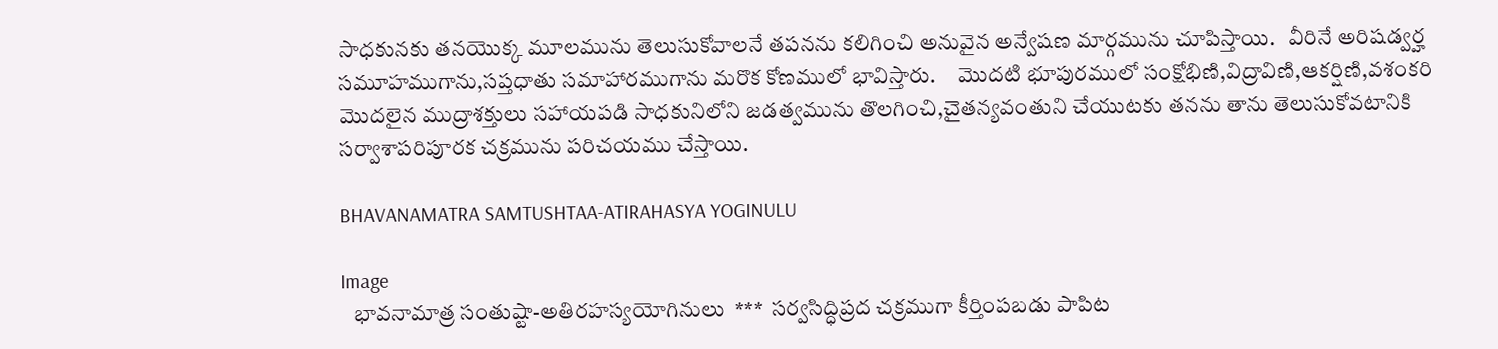సాధకునకు తనయొక్క మూలమును తెలుసుకోవాలనే తపనను కలిగించి అనువైన అన్వేషణ మార్గమును చూపిస్తాయి.   వీరినే అరిషడ్వర్హ సమూహముగాను,సప్తధాతు సమాహారముగాను మరొక కోణములో భావిస్తారు.     మొదటి భూపురములో సంక్షోభిణి,విద్రావిణి,ఆకర్షిణి,వశంకరి మొదలైన ముద్రాశక్తులు సహాయపడి సాధకునిలోని జడత్వమును తొలగించి,చైతన్యవంతుని చేయుటకు తనను తాను తెలుసుకోవటానికి సర్వాశాపరిపూరక చక్రమును పరిచయము చేస్తాయి.

BHAVANAMATRA SAMTUSHTAA-ATIRAHASYA YOGINULU

Image
   భావనామాత్ర సంతుష్టా-అతిరహస్యయోగినులు  ***  సర్వసిద్ధిప్రద చక్రముగా కీర్తింపబడు పాపిట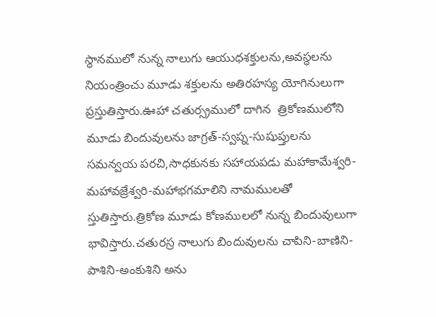స్థానములో నున్న నాలుగు ఆయుధశక్తులను,అవస్థలను నియంత్రించు మూడు శక్తులను అతిరహస్య యోగినులుగా ప్రస్తుతిస్తారు.ఊహా చతుర్స్రములో దాగిన  త్రికోణములోని   మూడు బిందువులను జాగ్రత్-స్వప్న-సుషుప్తులను సమన్వయ పరచి,సాధకునకు సహాయపడు మహాకామేశ్వరి-మహావజ్రేశ్వరి-మహాభగమాలిని నామములతో స్తుతిస్తారు.త్రికోణ మూడు కోణములలో నున్న బిందువులుగా భావిస్తారు.చతురస్ర నాలుగు బిందువులను చాపిని-బాణిని-పాశిని-అంకుశిని అను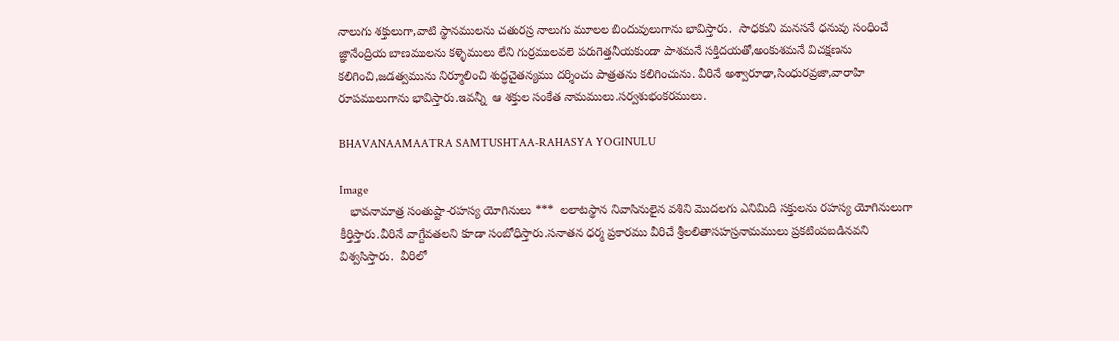నాలుగు శక్తులుగా,వాటి స్థానములను చతురస్ర నాలుగు మూలల బిందువులుగాను భావిస్తారు.  సాధకుని మనసనే ధనువు సంధించే జ్ఞానేంద్రియ బాణములను కళ్ళెములు లేని గుర్రములవలె పరుగెత్తనీయకుండా పాశమనే సక్తిదయతో,అంకుశమనే విచక్షణను కలిగించి,జడత్వమును నిర్మూలించి శుద్ధచైతన్యము దర్శించు పాత్రతను కలిగించును. వీరినే అశ్వారూఢా,సింధురవ్రజా,వారాహి రూపములుగాను భావిస్తారు.ఇవన్నీ  ఆ శక్తుల సంకేత నామములు.సర్వశుభంకరములు.

BHAVANAAMAATRA SAMTUSHTAA-RAHASYA YOGINULU

Image
   భావనామాత్ర సంతుష్టా-రహస్య యోగినులు ***  లలాటస్థాన నివాసినులైన వశిని మొదలగు ఎనిమిది సక్తులను రహస్య యోగినులుగా కీర్తిస్తారు.వీరినే వాగ్దేవతలని కూడా సంబోధిస్తారు.సనాతన ధర్మ ప్రకారము వీరిచే శ్రీలలితాసహస్రనామములు ప్రకటింపబడినవని విశ్వసిస్తారు.  వీరిలో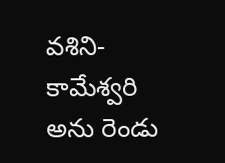వశిని-కామేశ్వరి అను రెండు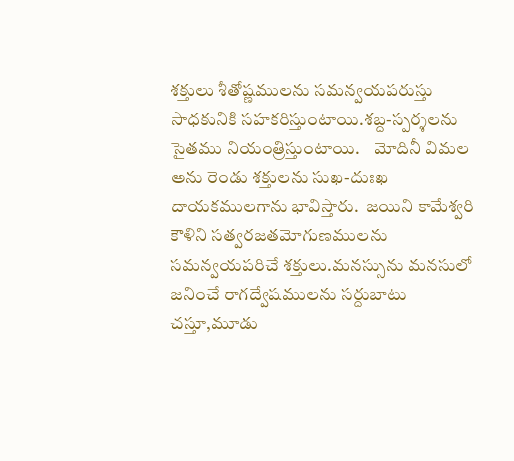శక్తులు శీతోష్ణములను సమన్వయపరుస్తు సాధకునికి సహకరిస్తుంటాయి.శబ్ద-స్పర్శలను సైతము నియంత్రిస్తుంటాయి.    మోదినీ విమల అను రెండు శక్తులను సుఖ-దుఃఖ దాయకములగాను భావిస్తారు.  జయిని కామేశ్వరి కౌళిని సత్వరజతమోగుణములను సమన్వయపరిచే శక్తులు.మనస్సును మనసులో జనించే రాగద్వేషములను సర్దుబాటు చస్తూ,మూడు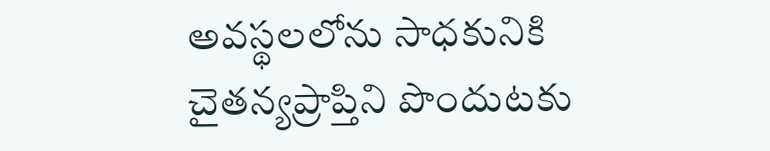అవస్థలలోను సాధకునికి చైతన్యప్రాప్తిని పొందుటకు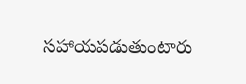సహాయపడుతుంటారు